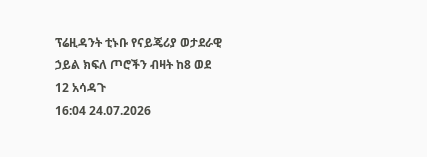ፕሬዚዳንት ቲኑቡ የናይጄሪያ ወታደራዊ ኃይል ክፍለ ጦሮችን ብዛት ከ8 ወደ 12 አሳዳጉ
16:04 24.07.2026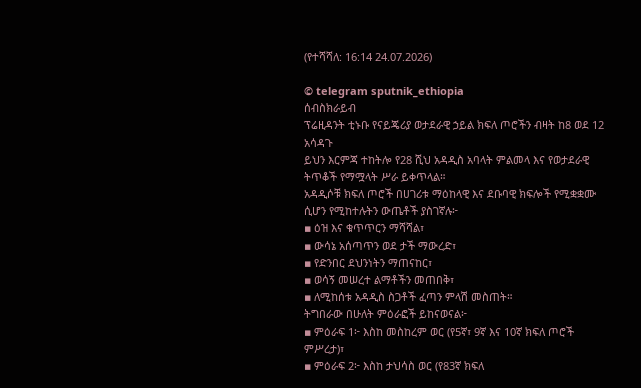(የተሻሻለ: 16:14 24.07.2026)

© telegram sputnik_ethiopia
ሰብስክራይብ
ፕሬዚዳንት ቲኑቡ የናይጄሪያ ወታደራዊ ኃይል ክፍለ ጦሮችን ብዛት ከ8 ወደ 12 አሳዳጉ
ይህን እርምጃ ተከትሎ የ28 ሺህ አዳዲስ አባላት ምልመላ እና የወታደራዊ ትጥቆች የማሟላት ሥራ ይቀጥላል።
አዳዲሶቹ ክፍለ ጦሮች በሀገሪቱ ማዕከላዊ እና ደቡባዊ ክፍሎች የሚቋቋሙ ሲሆን የሚከተሉትን ውጤቶች ያስገኛሉ፦
▪ ዕዝ እና ቁጥጥርን ማሻሻል፣
▪ ውሳኔ አሰጣጥን ወደ ታች ማውረድ፣
▪ የድንበር ደህንነትን ማጠናከር፣
▪ ወሳኝ መሠረተ ልማቶችን መጠበቅ፣
▪ ለሚከሰቱ አዳዲስ ስጋቶች ፈጣን ምላሽ መስጠት።
ትግበራው በሁለት ምዕራፎች ይከናወናል፦
▪ ምዕራፍ 1፦ እስከ መስከረም ወር (የ5ኛ፣ 9ኛ እና 10ኛ ክፍለ ጦሮች ምሥረታ)፣
▪ ምዕራፍ 2፦ እስከ ታህሳስ ወር (የ83ኛ ክፍለ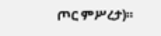ጦር ምሥረታ)።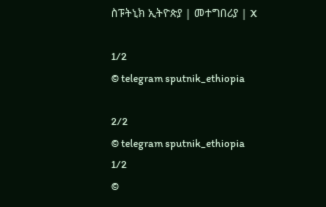ስፑትኒክ ኢትዮጵያ | መተግበሪያ | X

1/2
© telegram sputnik_ethiopia

2/2
© telegram sputnik_ethiopia
1/2
©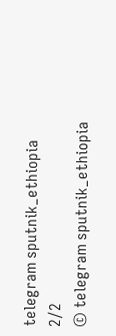telegram sputnik_ethiopia
2/2
© telegram sputnik_ethiopia